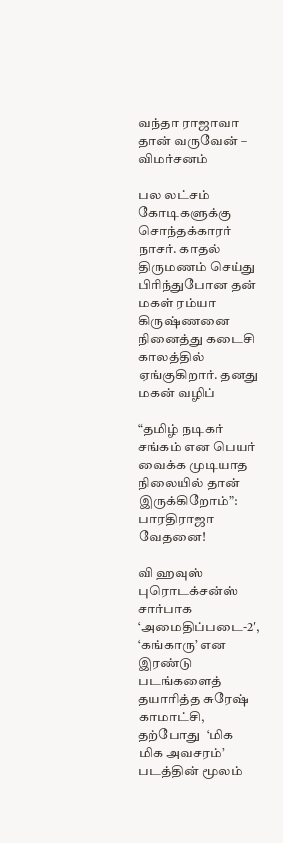வந்தா ராஜாவா தான் வருவேன் – விமர்சனம்

பல லட்சம் கோடிகளுக்கு சொந்தக்காரர் நாசர். காதல் திருமணம் செய்து பிரிந்துபோன தன் மகள் ரம்யா கிருஷ்ணனை நினைத்து கடைசி காலத்தில் ஏங்குகிறார். தனது மகன் வழிப்

“தமிழ் நடிகர் சங்கம் என பெயர் வைக்க முடியாத நிலையில் தான் இருக்கிறோம்”: பாரதிராஜா வேதனை!

வி ஹவுஸ் புரொடக்சன்ஸ் சார்பாக ‘அமைதிப்படை-2′, ‘கங்காரு’ என இரண்டு படங்களைத் தயாரித்த சுரேஷ் காமாட்சி, தற்போது  ‘மிக மிக அவசரம்’ படத்தின் மூலம்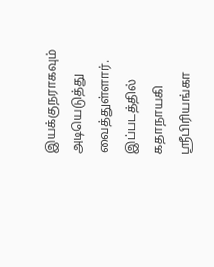இயக்குநராகவும் அடியெடுத்து வைத்துள்ளார். இப்படத்தில் கதாநாயகி ஸ்ரீபிரியங்கா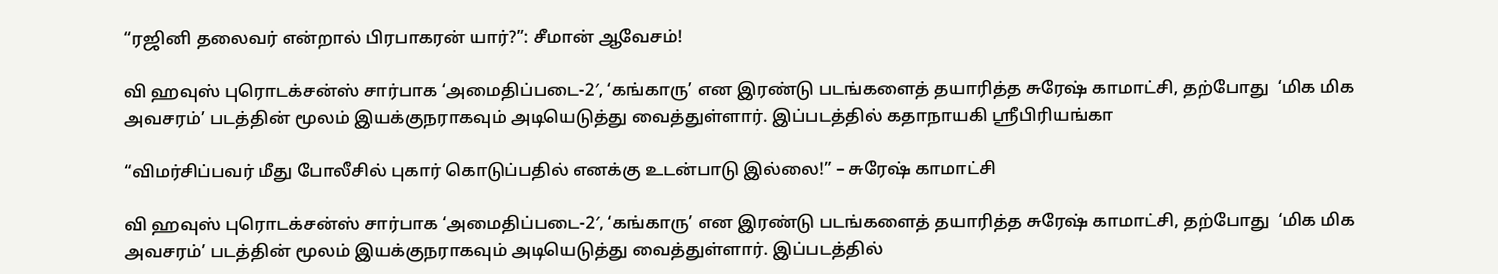“ரஜினி தலைவர் என்றால் பிரபாகரன் யார்?”: சீமான் ஆவேசம்!

வி ஹவுஸ் புரொடக்சன்ஸ் சார்பாக ‘அமைதிப்படை-2′, ‘கங்காரு’ என இரண்டு படங்களைத் தயாரித்த சுரேஷ் காமாட்சி, தற்போது  ‘மிக மிக அவசரம்’ படத்தின் மூலம் இயக்குநராகவும் அடியெடுத்து வைத்துள்ளார். இப்படத்தில் கதாநாயகி ஸ்ரீபிரியங்கா

“விமர்சிப்பவர் மீது போலீசில் புகார் கொடுப்பதில் எனக்கு உடன்பாடு இல்லை!” – சுரேஷ் காமாட்சி

வி ஹவுஸ் புரொடக்சன்ஸ் சார்பாக ‘அமைதிப்படை-2′, ‘கங்காரு’ என இரண்டு படங்களைத் தயாரித்த சுரேஷ் காமாட்சி, தற்போது  ‘மிக மிக அவசரம்’ படத்தின் மூலம் இயக்குநராகவும் அடியெடுத்து வைத்துள்ளார். இப்படத்தில்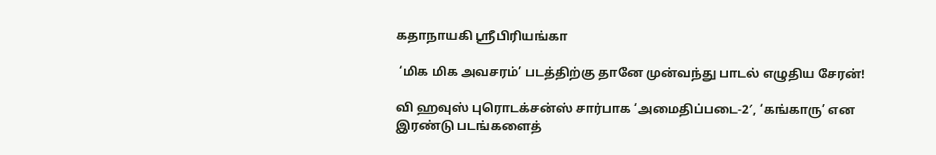கதாநாயகி ஸ்ரீபிரியங்கா

 ‘மிக மிக அவசரம்’ படத்திற்கு தானே முன்வந்து பாடல் எழுதிய சேரன்!

வி ஹவுஸ் புரொடக்சன்ஸ் சார்பாக ‘அமைதிப்படை-2′, ‘கங்காரு’ என இரண்டு படங்களைத்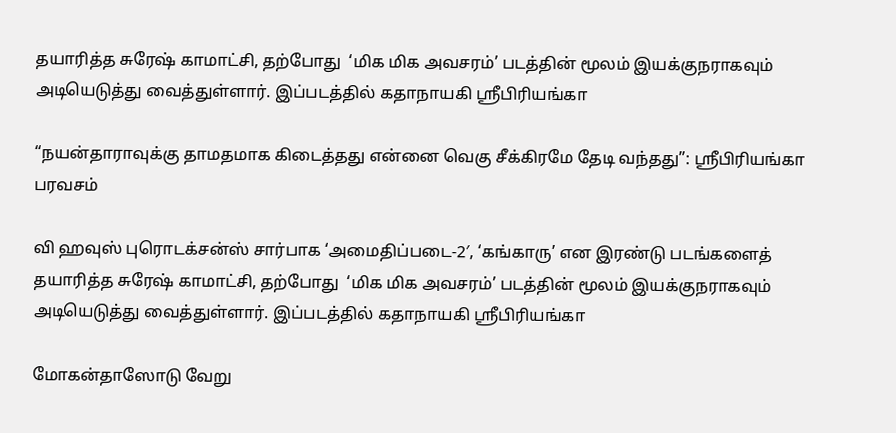தயாரித்த சுரேஷ் காமாட்சி, தற்போது  ‘மிக மிக அவசரம்’ படத்தின் மூலம் இயக்குநராகவும் அடியெடுத்து வைத்துள்ளார். இப்படத்தில் கதாநாயகி ஸ்ரீபிரியங்கா

“நயன்தாராவுக்கு தாமதமாக கிடைத்தது என்னை வெகு சீக்கிரமே தேடி வந்தது”: ஸ்ரீபிரியங்கா பரவசம்

வி ஹவுஸ் புரொடக்சன்ஸ் சார்பாக ‘அமைதிப்படை-2′, ‘கங்காரு’ என இரண்டு படங்களைத் தயாரித்த சுரேஷ் காமாட்சி, தற்போது  ‘மிக மிக அவசரம்’ படத்தின் மூலம் இயக்குநராகவும் அடியெடுத்து வைத்துள்ளார். இப்படத்தில் கதாநாயகி ஸ்ரீபிரியங்கா

மோகன்தாஸோடு வேறு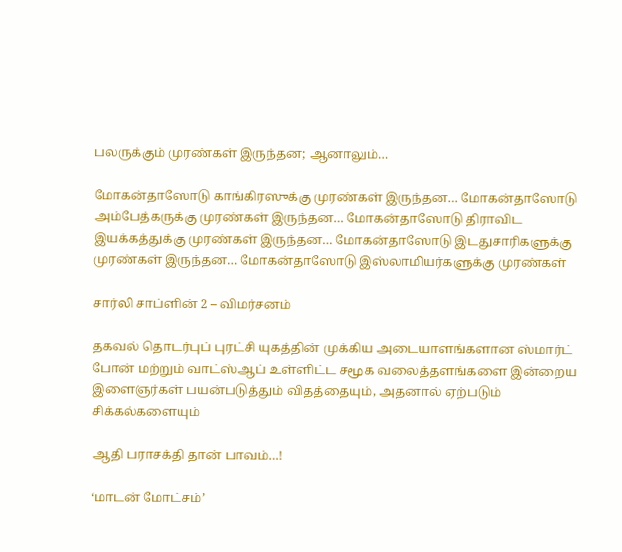பலருக்கும் முரண்கள் இருந்தன; ஆனாலும்…

மோகன்தாஸோடு காங்கிரஸுக்கு முரண்கள் இருந்தன… மோகன்தாஸோடு அம்பேத்கருக்கு முரண்கள் இருந்தன… மோகன்தாஸோடு திராவிட இயக்கத்துக்கு முரண்கள் இருந்தன… மோகன்தாஸோடு இடதுசாரிகளுக்கு முரண்கள் இருந்தன… மோகன்தாஸோடு இஸ்லாமியர்களுக்கு முரண்கள்

சார்லி சாப்ளின் 2 – விமர்சனம்

தகவல் தொடர்புப் புரட்சி யுகத்தின் முக்கிய அடையாளங்களான ஸ்மார்ட் போன் மற்றும் வாட்ஸ்ஆப் உள்ளிட்ட சமூக வலைத்தளங்களை இன்றைய இளைஞர்கள் பயன்படுத்தும் விதத்தையும், அதனால் ஏற்படும் சிக்கல்களையும்

ஆதி பராசக்தி தான் பாவம்…!

‘மாடன் மோட்சம்’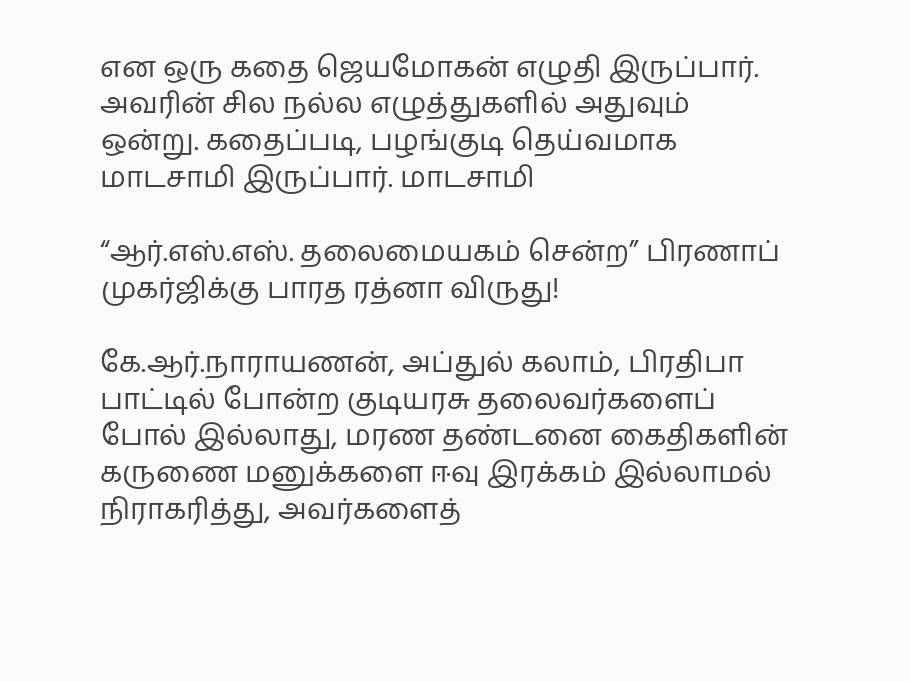என ஒரு கதை ஜெயமோகன் எழுதி இருப்பார். அவரின் சில நல்ல எழுத்துகளில் அதுவும் ஒன்று. கதைப்படி, பழங்குடி தெய்வமாக மாடசாமி இருப்பார். மாடசாமி

“ஆர்.எஸ்.எஸ். தலைமையகம் சென்ற” பிரணாப் முகர்ஜிக்கு பாரத ரத்னா விருது!

கே.ஆர்.நாராயணன், அப்துல் கலாம், பிரதிபா பாட்டில் போன்ற குடியரசு தலைவர்களைப் போல் இல்லாது, மரண தண்டனை கைதிகளின் கருணை மனுக்களை ஈவு இரக்கம் இல்லாமல் நிராகரித்து, அவர்களைத்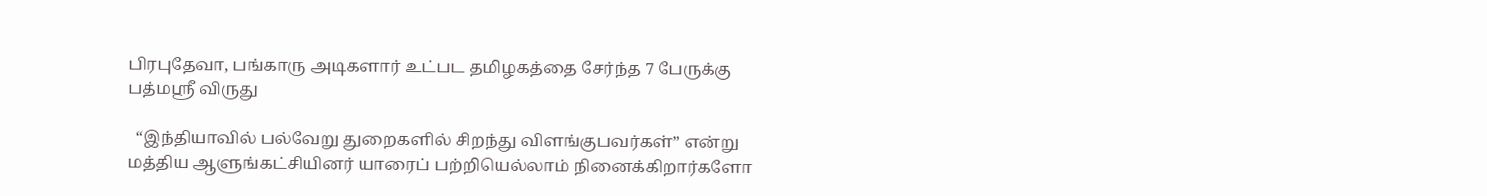பிரபுதேவா, பங்காரு அடிகளார் உட்பட தமிழகத்தை சேர்ந்த 7 பேருக்கு பத்மஸ்ரீ விருது

  “இந்தியாவில் பல்வேறு துறைகளில் சிறந்து விளங்குபவர்கள்” என்று மத்திய ஆளுங்கட்சியினர் யாரைப் பற்றியெல்லாம் நினைக்கிறார்களோ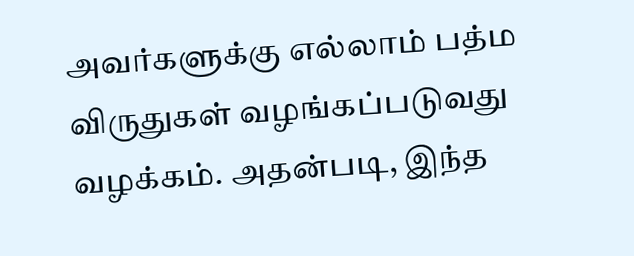அவர்களுக்கு எல்லாம் பத்ம விருதுகள் வழங்கப்படுவது வழக்கம். அதன்படி, இந்த